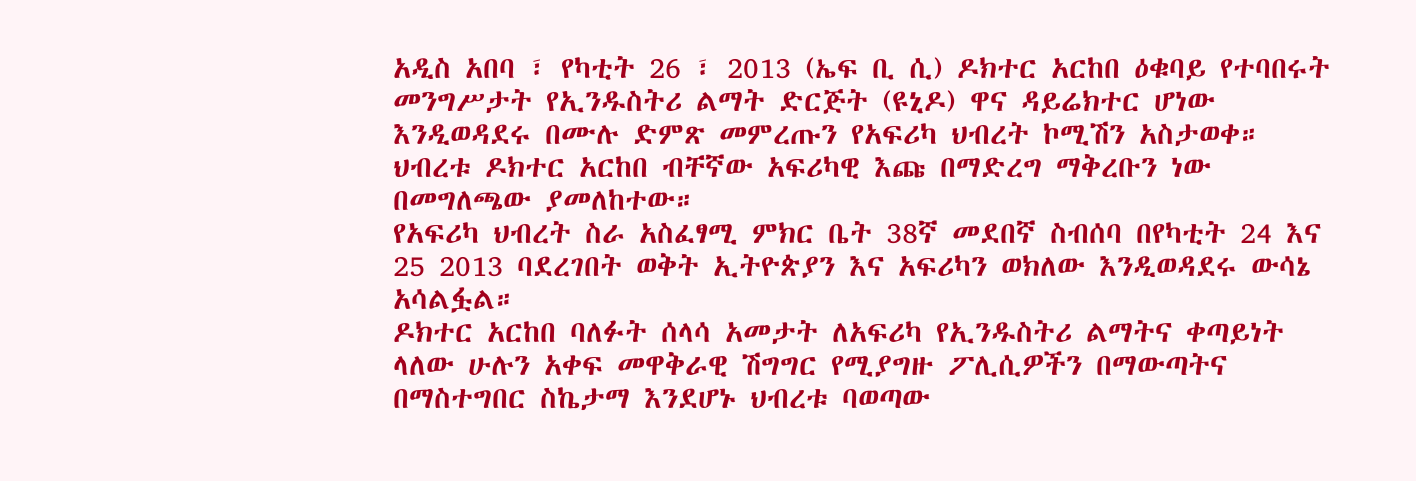አዲስ አበባ ፣ የካቲት 26 ፣ 2013 (ኤፍ ቢ ሲ) ዶክተር አርከበ ዕቁባይ የተባበሩት መንግሥታት የኢንዱስትሪ ልማት ድርጅት (ዩኒዶ) ዋና ዳይሬክተር ሆነው እንዲወዳደሩ በሙሉ ድምጽ መምረጡን የአፍሪካ ህብረት ኮሚሽን አስታወቀ።
ህብረቱ ዶክተር አርከበ ብቸኛው አፍሪካዊ እጩ በማድረግ ማቅረቡን ነው በመግለጫው ያመለከተው።
የአፍሪካ ህብረት ስራ አስፈፃሚ ምክር ቤት 38ኛ መደበኛ ስብሰባ በየካቲት 24 እና 25 2013 ባደረገበት ወቅት ኢትዮጵያን እና አፍሪካን ወክለው እንዲወዳደሩ ውሳኔ አሳልፏል።
ዶክተር አርከበ ባለፉት ሰላሳ አመታት ለአፍሪካ የኢንዱስትሪ ልማትና ቀጣይነት ላለው ሁሉን አቀፍ መዋቅራዊ ሽግግር የሚያግዙ ፖሊሲዎችን በማውጣትና በማስተግበር ስኬታማ እንደሆኑ ህብረቱ ባወጣው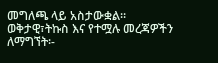መግለጫ ላይ አስታውቋል።
ወቅታዊ፣ትኩስ እና የተሟሉ መረጃዎችን ለማግኘት፡-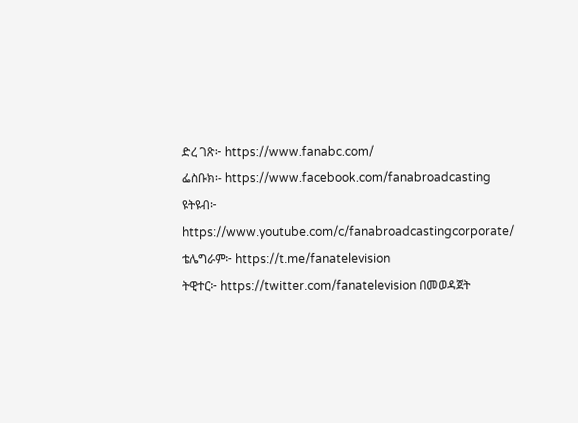ድረ ገጽ፦ https://www.fanabc.com/
ፌስቡክ፡- https://www.facebook.com/fanabroadcasting
ዩትዩብ፦ https://www.youtube.com/c/fanabroadcastingcorporate/
ቴሌግራም፦ https://t.me/fanatelevision
ትዊተር፦ https://twitter.com/fanatelevision በመወዳጀት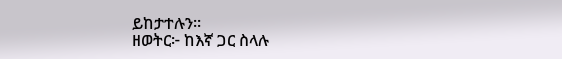ይከታተሉን፡፡
ዘወትር፦ ከእኛ ጋር ስላሉ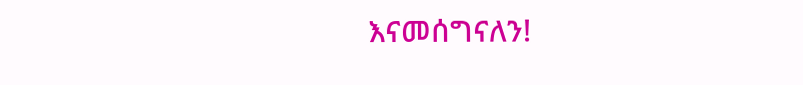እናመሰግናለን!